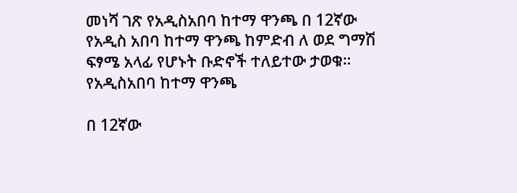መነሻ ገጽ የአዲስአበባ ከተማ ዋንጫ በ 12ኛው የአዲስ አበባ ከተማ ዋንጫ ከምድብ ለ ወደ ግማሽ ፍፃሜ አላፊ የሆኑት ቡድኖች ተለይተው ታወቁ።
የአዲስአበባ ከተማ ዋንጫ

በ 12ኛው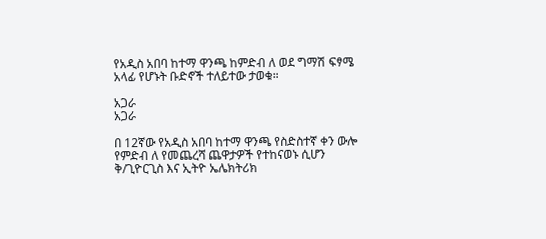የአዲስ አበባ ከተማ ዋንጫ ከምድብ ለ ወደ ግማሽ ፍፃሜ አላፊ የሆኑት ቡድኖች ተለይተው ታወቁ።

አጋራ
አጋራ

በ 12ኛው የአዲስ አበባ ከተማ ዋንጫ የስድስተኛ ቀን ውሎ የምድብ ለ የመጨረሻ ጨዋታዎች የተከናወኑ ሲሆን ቅ/ጊዮርጊስ እና ኢትዮ ኤሌክትሪክ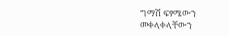ግማሽ ፍፃሜውን መቀላቀላቸውን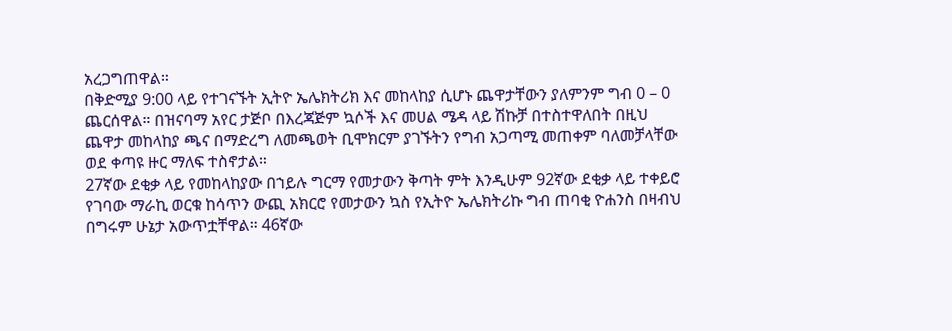አረጋግጠዋል።
በቅድሚያ 9:00 ላይ የተገናኙት ኢትዮ ኤሌክትሪክ እና መከላከያ ሲሆኑ ጨዋታቸውን ያለምንም ግብ 0 – 0 ጨርሰዋል። በዝናባማ አየር ታጅቦ በእረጃጅም ኳሶች እና መሀል ሜዳ ላይ ሽኩቻ በተስተዋለበት በዚህ ጨዋታ መከላከያ ጫና በማድረግ ለመጫወት ቢሞክርም ያገኙትን የግብ አጋጣሚ መጠቀም ባለመቻላቸው ወደ ቀጣዩ ዙር ማለፍ ተስኖታል።
27ኛው ደቂቃ ላይ የመከላከያው በኀይሉ ግርማ የመታውን ቅጣት ምት እንዲሁም 92ኛው ደቂቃ ላይ ተቀይሮ የገባው ማራኪ ወርቁ ከሳጥን ውጪ አክርሮ የመታውን ኳስ የኢትዮ ኤሌክትሪኩ ግብ ጠባቂ ዮሐንስ በዛብህ በግሩም ሁኔታ አውጥቷቸዋል። 46ኛው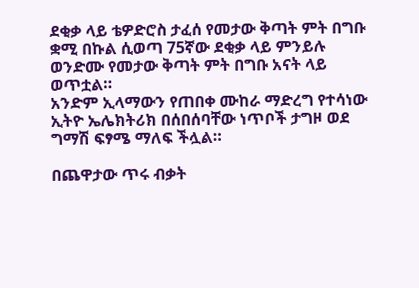ደቂቃ ላይ ቴዎድሮስ ታፈሰ የመታው ቅጣት ምት በግቡ ቋሚ በኩል ሲወጣ 75ኛው ደቂቃ ላይ ምንይሉ ወንድሙ የመታው ቅጣት ምት በግቡ አናት ላይ ወጥቷል።
አንድም ኢላማውን የጠበቀ ሙከራ ማድረግ የተሳነው ኢትዮ ኤሌክትሪክ በሰበሰባቸው ነጥቦች ታግዞ ወደ ግማሽ ፍፃሜ ማለፍ ችሏል።

በጨዋታው ጥሩ ብቃት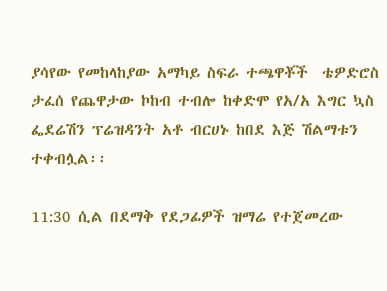ያሳየው የመከላከያው አማካይ ስፍራ ተጫዋቾች  ቴዎድሮስ ታፈሰ የጨዋታው ኮከብ ተብሎ ከቀድሞ የአ/አ እግር ኳስ ፌደሬሽን ፕሬዝዳንት አቶ ብርሀኑ ከበደ እጅ ሽልማቱን ተቀብሏል፡፡

11:30 ሲል በደማቅ የደጋፊዎች ዝማሬ የተጀመረው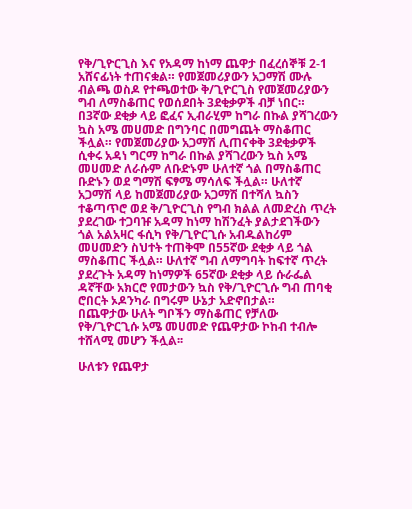የቅ/ጊዮርጊስ እና የአዳማ ከነማ ጨዋታ በፈረሰኞቹ 2-1 አሸናፊነት ተጠናቋል። የመጀመሪያውን አጋማሽ ሙሉ ብልጫ ወስዶ የተጫወተው ቅ/ጊዮርጊስ የመጀመሪያውን ግብ ለማስቆጠር የወሰደበት 3ደቂቃዎች ብቻ ነበር። በ3ኛው ደቂቃ ላይ ፎፈና ኢብራሂም ከግራ በኩል ያሻገረውን ኳስ አሜ መሀመድ በግንባር በመግጨት ማስቆጠር ችሏል። የመጀመሪያው አጋማሽ ሊጠናቀቅ 3ደቂቃዎች ሲቀሩ አዳነ ግርማ ከግራ በኩል ያሻገረውን ኳስ አሜ መሀመድ ለራሱም ለቡድኑም ሁለተኛ ጎል በማስቆጠር ቡድኑን ወደ ግማሽ ፍፃሜ ማሳለፍ ችሏል። ሁለተኛ አጋማሽ ላይ ከመጀመሪያው አጋማሽ በተሻለ ኳስን ተቆጣጥሮ ወደ ቅ/ጊዮርጊስ የግብ ክልል ለመድረስ ጥረት ያደረገው ተጋባዡ አዳማ ከነማ ከሽንፈት ያልታደገችውን ጎል አልአዛር ፋሲካ የቅ/ጊዮርጊሱ አብዱልከሪም መሀመድን ስህተት ተጠቅሞ በ55ኛው ደቂቃ ላይ ጎል ማስቆጠር ችሏል። ሁለተኛ ግብ ለማግባት ከፍተኛ ጥረት ያደረጉት አዳማ ከነማዎች 65ኛው ደቂቃ ላይ ሱራፌል ዳኛቸው አክርሮ የመታውን ኳስ የቅ/ጊዮርጊሱ ግብ ጠባቂ ሮበርት ኦዶንካራ በግሩም ሁኔታ አድኖበታል።
በጨዋታው ሁለት ግቦችን ማስቆጠር የቻለው የቅ/ጊዮርጊሱ አሜ መሀመድ የጨዋታው ኮከብ ተብሎ ተሸላሚ መሆን ችሏል፡፡

ሁለቱን የጨዋታ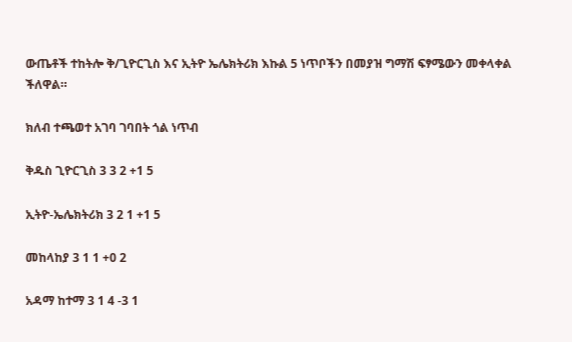ውጤቶች ተከትሎ ቅ/ጊዮርጊስ እና ኢትዮ ኤሌክትሪክ እኩል 5 ነጥቦችን በመያዝ ግማሽ ፍፃሜውን መቀላቀል ችለዋል።

ክለብ ተጫወተ አገባ ገባበት ጎል ነጥብ

ቅዱስ ጊዮርጊስ 3 3 2 +1 5

ኢትዮ-ኤሌክትሪክ 3 2 1 +1 5

መከላከያ 3 1 1 +0 2

አዳማ ከተማ 3 1 4 -3 1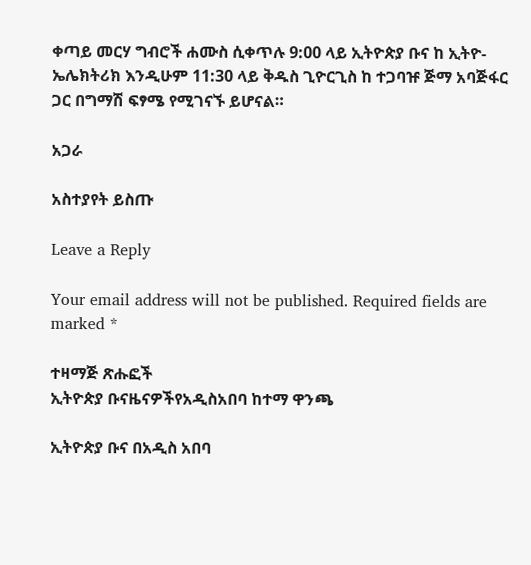ቀጣይ መርሃ ግብሮች ሐሙስ ሲቀጥሉ 9:00 ላይ ኢትዮጵያ ቡና ከ ኢትዮ-ኤሌክትሪክ እንዲሁም 11:30 ላይ ቅዱስ ጊዮርጊስ ከ ተጋባዡ ጅማ አባጅፋር ጋር በግማሽ ፍፃሜ የሚገናኙ ይሆናል።

አጋራ

አስተያየት ይስጡ

Leave a Reply

Your email address will not be published. Required fields are marked *

ተዛማጅ ጽሑፎች
ኢትዮጵያ ቡናዜናዎችየአዲስአበባ ከተማ ዋንጫ

ኢትዮጵያ ቡና በአዲስ አበባ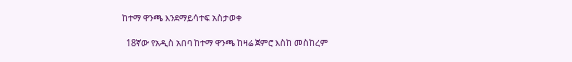ከተማ ዋንጫ እንደማይሳተፍ አስታወቀ

  18ኛው የአዲስ አበባ ከተማ ዋንጫ ከዛሬ ጀምሮ እስከ መስከረም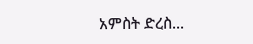አምስት ድረስ...